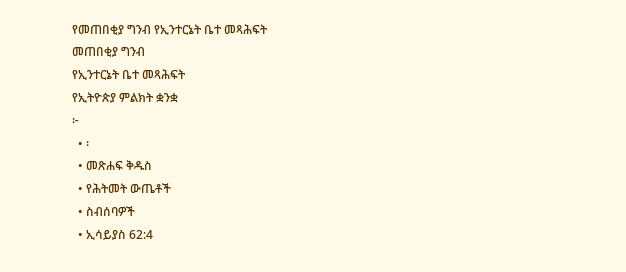የመጠበቂያ ግንብ የኢንተርኔት ቤተ መጻሕፍት
መጠበቂያ ግንብ
የኢንተርኔት ቤተ መጻሕፍት
የኢትዮጵያ ምልክት ቋንቋ
፦
  • ፡
  • መጽሐፍ ቅዱስ
  • የሕትመት ውጤቶች
  • ስብሰባዎች
  • ኢሳይያስ 62:4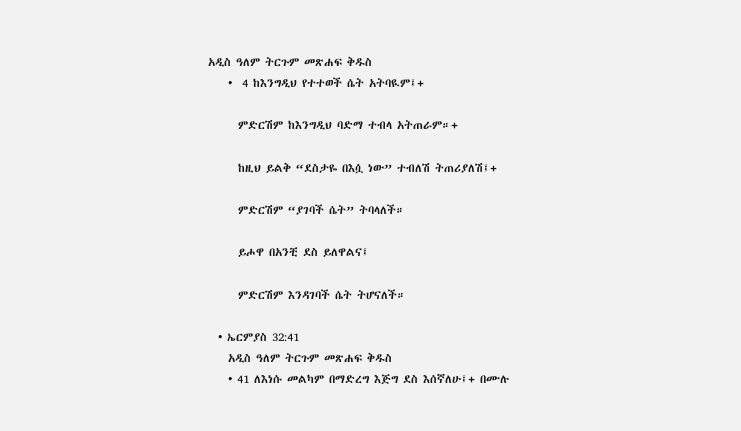አዲስ ዓለም ትርጉም መጽሐፍ ቅዱስ
    •  4 ከእንግዲህ የተተወች ሴት አትባዪም፤+

      ምድርሽም ከእንግዲህ ባድማ ተብላ አትጠራም።+

      ከዚህ ይልቅ “ደስታዬ በእሷ ነው” ተብለሽ ትጠሪያለሽ፤+

      ምድርሽም “ያገባች ሴት” ትባላለች።

      ይሖዋ በአንቺ ደስ ይለዋልና፤

      ምድርሽም እንዳገባች ሴት ትሆናለች።

  • ኤርምያስ 32:41
    አዲስ ዓለም ትርጉም መጽሐፍ ቅዱስ
    • 41 ለእነሱ መልካም በማድረግ እጅግ ደስ እሰኛለሁ፤+ በሙሉ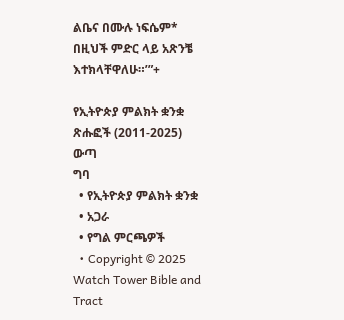ልቤና በሙሉ ነፍሴም* በዚህች ምድር ላይ አጽንቼ እተክላቸዋለሁ።’”+

የኢትዮጵያ ምልክት ቋንቋ ጽሑፎች (2011-2025)
ውጣ
ግባ
  • የኢትዮጵያ ምልክት ቋንቋ
  • አጋራ
  • የግል ምርጫዎች
  • Copyright © 2025 Watch Tower Bible and Tract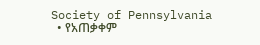Society of Pennsylvania
  • የአጠቃቀም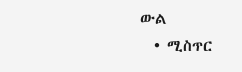ውል
  • ሚስጥር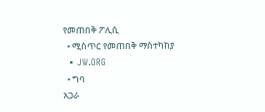የመጠበቅ ፖሊሲ
  • ሚስጥር የመጠበቅ ማስተካከያ
  • JW.ORG
  • ግባ
አጋራ